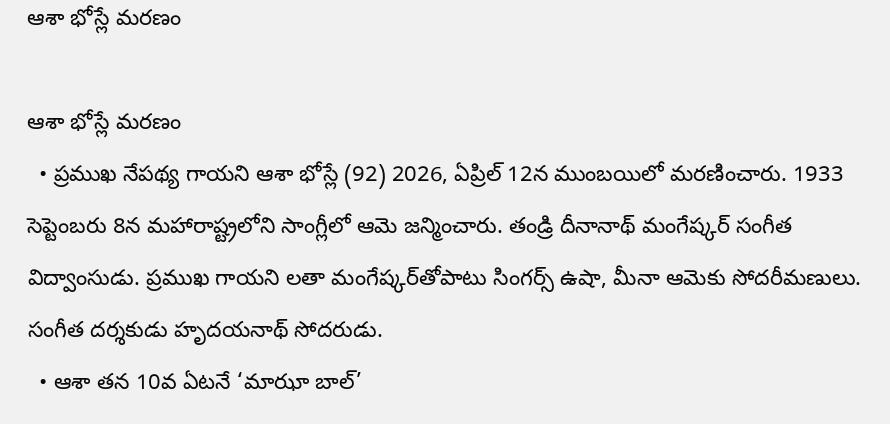ఆశా భోస్లే మరణం

ఆశా భోస్లే మరణం
  • ప్రముఖ నేపథ్య గాయని ఆశా భోస్లే (92) 2026, ఏప్రిల్‌ 12న ముంబయిలో మరణించారు. 1933 సెప్టెంబరు 8న మహారాష్ట్రలోని సాంగ్లీలో ఆమె జన్మించారు. తండ్రి దీనానాథ్‌ మంగేష్కర్‌ సంగీత విద్వాంసుడు. ప్రముఖ గాయని లతా మంగేష్కర్‌తోపాటు సింగర్స్‌ ఉషా, మీనా ఆమెకు సోదరీమణులు. సంగీత దర్శకుడు హృదయనాథ్‌ సోదరుడు.
  • ఆశా తన 10వ ఏటనే ‘మాఝా బాల్‌’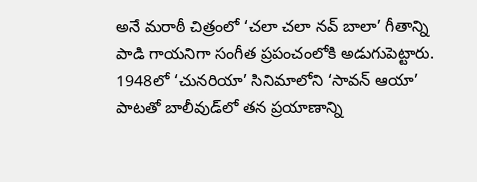అనే మరాఠీ చిత్రంలో ‘చలా చలా నవ్‌ బాలా’ గీతాన్ని పాడి గాయనిగా సంగీత ప్రపంచంలోకి అడుగుపెట్టారు. 1948లో ‘చునరియా’ సినిమాలోని ‘సావన్‌ ఆయా’ పాటతో బాలీవుడ్‌లో తన ప్రయాణాన్ని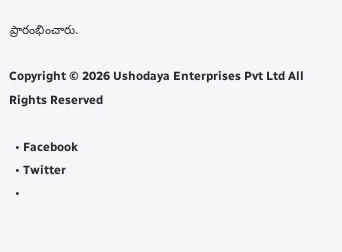ప్రారంభించారు.

Copyright © 2026 Ushodaya Enterprises Pvt Ltd All Rights Reserved

  • Facebook
  • Twitter
  •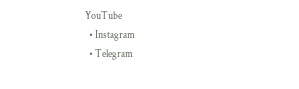YouTube
  • Instagram
  • Telegram